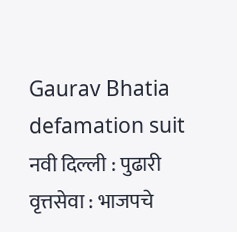Gaurav Bhatia defamation suit
नवी दिल्ली : पुढारी वृत्तसेवा : भाजपचे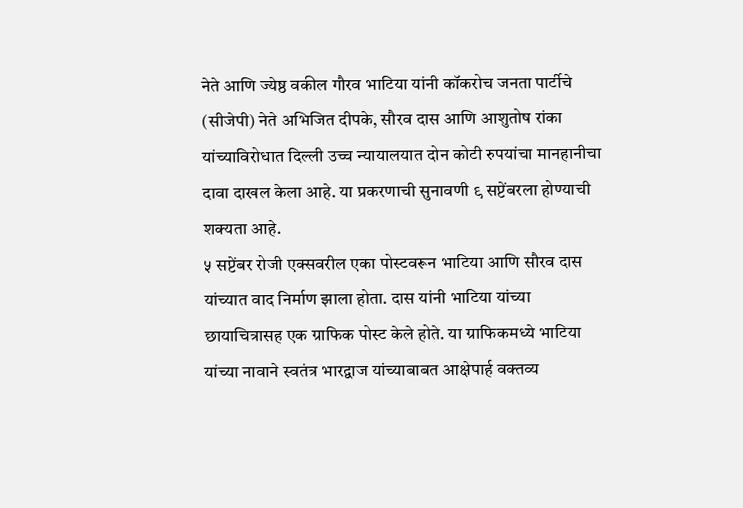नेते आणि ज्येष्ठ वकील गौरव भाटिया यांनी कॉकरोच जनता पार्टीचे (सीजेपी) नेते अभिजित दीपके, सौरव दास आणि आशुतोष रांका यांच्याविरोधात दिल्ली उच्च न्यायालयात दोन कोटी रुपयांचा मानहानीचा दावा दाखल केला आहे. या प्रकरणाची सुनावणी ९ सप्टेंबरला होण्याची शक्यता आहे.
५ सप्टेंबर रोजी एक्सवरील एका पोस्टवरून भाटिया आणि सौरव दास यांच्यात वाद निर्माण झाला होता. दास यांनी भाटिया यांच्या छायाचित्रासह एक ग्राफिक पोस्ट केले होते. या ग्राफिकमध्ये भाटिया यांच्या नावाने स्वतंत्र भारद्वाज यांच्याबाबत आक्षेपार्ह वक्तव्य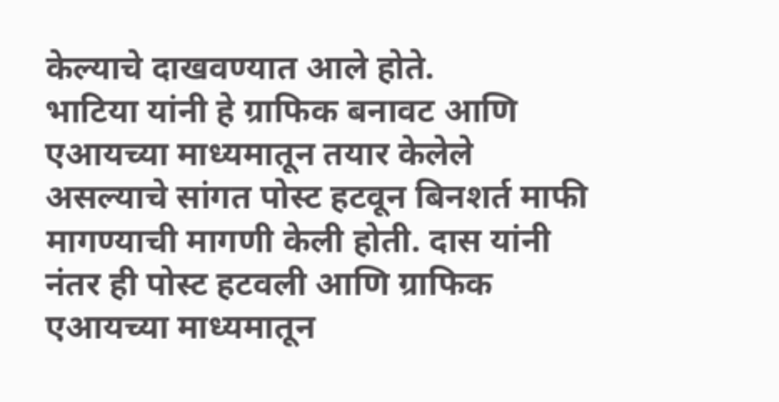केल्याचे दाखवण्यात आले होते.
भाटिया यांनी हे ग्राफिक बनावट आणि एआयच्या माध्यमातून तयार केलेले असल्याचे सांगत पोस्ट हटवून बिनशर्त माफी मागण्याची मागणी केली होती. दास यांनी नंतर ही पोस्ट हटवली आणि ग्राफिक एआयच्या माध्यमातून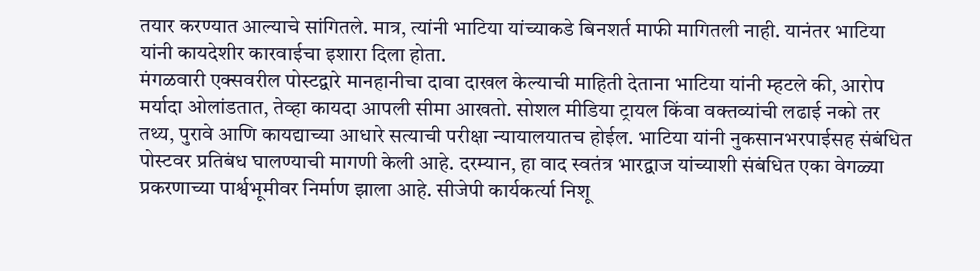तयार करण्यात आल्याचे सांगितले. मात्र, त्यांनी भाटिया यांच्याकडे बिनशर्त माफी मागितली नाही. यानंतर भाटिया यांनी कायदेशीर कारवाईचा इशारा दिला होता.
मंगळवारी एक्सवरील पोस्टद्वारे मानहानीचा दावा दाखल केल्याची माहिती देताना भाटिया यांनी म्हटले की, आरोप मर्यादा ओलांडतात, तेव्हा कायदा आपली सीमा आखतो. सोशल मीडिया ट्रायल किंवा वक्तव्यांची लढाई नको तर तथ्य, पुरावे आणि कायद्याच्या आधारे सत्याची परीक्षा न्यायालयातच होईल. भाटिया यांनी नुकसानभरपाईसह संबंधित पोस्टवर प्रतिबंध घालण्याची मागणी केली आहे. दरम्यान, हा वाद स्वतंत्र भारद्वाज यांच्याशी संबंधित एका वेगळ्या प्रकरणाच्या पार्श्वभूमीवर निर्माण झाला आहे. सीजेपी कार्यकर्त्या निशू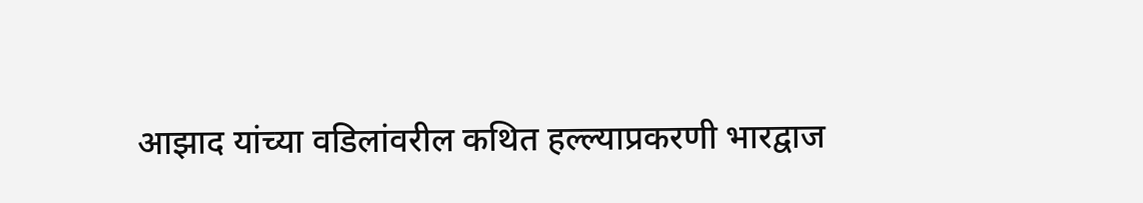आझाद यांच्या वडिलांवरील कथित हल्ल्याप्रकरणी भारद्वाज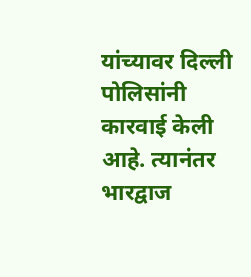यांच्यावर दिल्ली पोलिसांनी कारवाई केली आहे. त्यानंतर भारद्वाज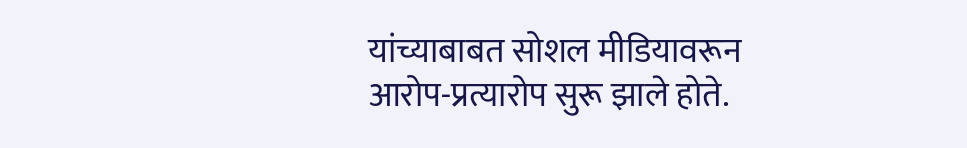यांच्याबाबत सोशल मीडियावरून आरोप-प्रत्यारोप सुरू झाले होते.